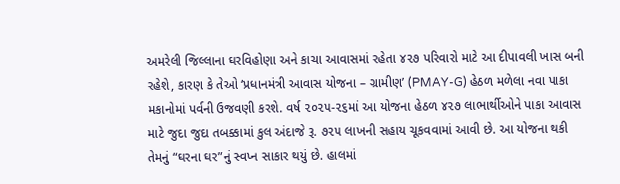અમરેલી જિલ્લાના ઘરવિહોણા અને કાચા આવાસમાં રહેતા ૪૨૭ પરિવારો માટે આ દીપાવલી ખાસ બની રહેશે, કારણ કે તેઓ ‘પ્રધાનમંત્રી આવાસ યોજના – ગ્રામીણ’ (PMAY-G) હેઠળ મળેલા નવા પાકા મકાનોમાં પર્વની ઉજવણી કરશે. વર્ષ ૨૦૨૫-૨૬માં આ યોજના હેઠળ ૪૨૭ લાભાર્થીઓને પાકા આવાસ માટે જુદા જુદા તબક્કામાં કુલ અંદાજે રૂ. ૭૨૫ લાખની સહાય ચૂકવવામાં આવી છે. આ યોજના થકી તેમનું “ઘરના ઘર”નું સ્વપ્ન સાકાર થયું છે. હાલમાં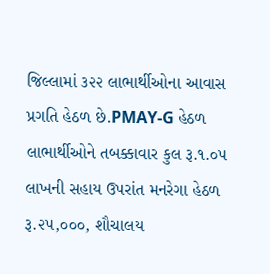જિલ્લામાં ૩૨૨ લાભાર્થીઓના આવાસ પ્રગતિ હેઠળ છે.PMAY-G હેઠળ લાભાર્થીઓને તબક્કાવાર કુલ રૂ.૧.૦૫ લાખની સહાય ઉપરાંત મનરેગા હેઠળ રૂ.૨૫,૦૦૦, શૌચાલય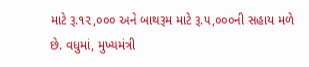માટે રૂ.૧૨,૦૦૦ અને બાથરૂમ માટે રૂ.૫,૦૦૦ની સહાય મળે છે. વધુમાં, મુખ્યમંત્રી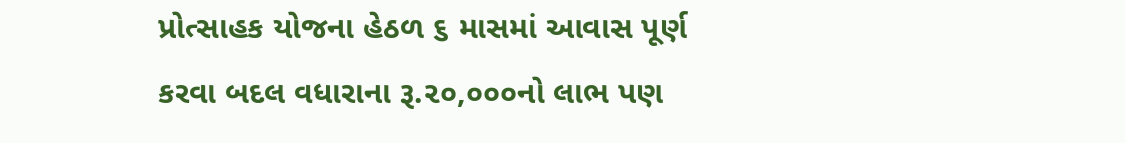પ્રોત્સાહક યોજના હેઠળ ૬ માસમાં આવાસ પૂર્ણ કરવા બદલ વધારાના રૂ.૨૦,૦૦૦નો લાભ પણ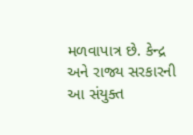મળવાપાત્ર છે. કેન્દ્ર અને રાજ્ય સરકારની આ સંયુક્ત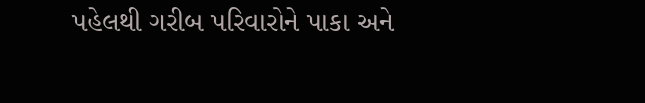પહેલથી ગરીબ પરિવારોને પાકા અને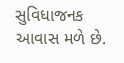સુવિધાજનક આવાસ મળે છે.